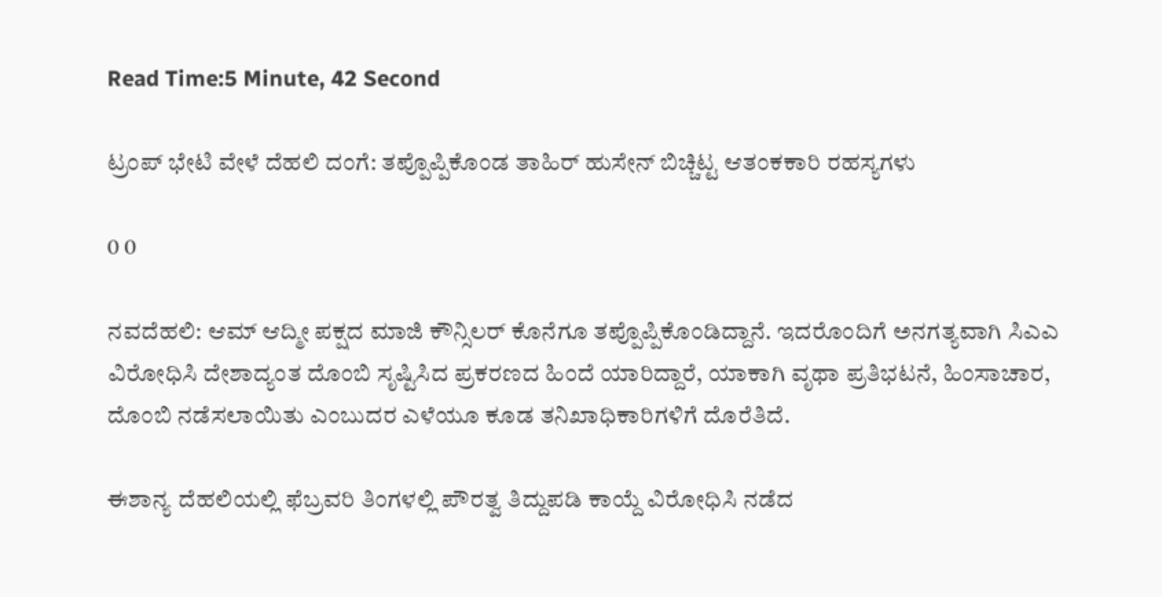Read Time:5 Minute, 42 Second

ಟ್ರಂಪ್ ಭೇಟಿ ವೇಳೆ ದೆಹಲಿ ದಂಗೆ: ತಪ್ಪೊಪ್ಪಿಕೊಂಡ ತಾಹಿರ್ ಹುಸೇನ್ ಬಿಚ್ಚಿಟ್ಟ ಆತಂಕಕಾರಿ ರಹಸ್ಯಗಳು

0 0

ನವದೆಹಲಿ: ಆಮ್ ಆದ್ಮೀ ಪಕ್ಷದ ಮಾಜಿ ಕೌನ್ಸಿಲರ್ ಕೊನೆಗೂ ತಪ್ಪೊಪ್ಪಿಕೊಂಡಿದ್ದಾನೆ. ಇದರೊಂದಿಗೆ ಅನಗತ್ಯವಾಗಿ ಸಿಎಎ ವಿರೋಧಿಸಿ ದೇಶಾದ್ಯಂತ ದೊಂಬಿ ಸೃಷ್ಟಿಸಿದ ಪ್ರಕರಣದ ಹಿಂದೆ ಯಾರಿದ್ದಾರೆ, ಯಾಕಾಗಿ ವೃಥಾ ಪ್ರತಿಭಟನೆ, ಹಿಂಸಾಚಾರ, ದೊಂಬಿ ನಡೆಸಲಾಯಿತು ಎಂಬುದರ ಎಳೆಯೂ ಕೂಡ ತನಿಖಾಧಿಕಾರಿಗಳಿಗೆ ದೊರೆತಿದೆ.

ಈಶಾನ್ಯ ದೆಹಲಿಯಲ್ಲಿ ಫೆಬ್ರವರಿ ತಿಂಗಳಲ್ಲಿ ಪೌರತ್ವ ತಿದ್ದುಪಡಿ ಕಾಯ್ದೆ ವಿರೋಧಿಸಿ ನಡೆದ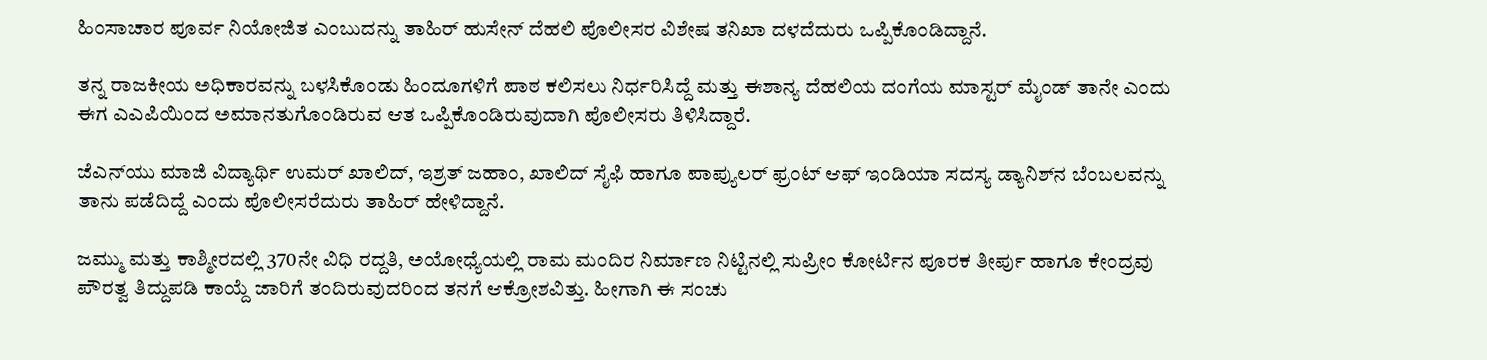ಹಿಂಸಾಚಾರ ಪೂರ್ವ ನಿಯೋಜಿತ ಎಂಬುದನ್ನು ತಾಹಿರ್ ಹುಸೇನ್ ದೆಹಲಿ ಪೊಲೀಸರ ವಿಶೇಷ ತನಿಖಾ ದಳದೆದುರು ಒಪ್ಪಿಕೊಂಡಿದ್ದಾನೆ.

ತನ್ನ ರಾಜಕೀಯ ಅಧಿಕಾರವನ್ನು ಬಳಸಿಕೊಂಡು ಹಿಂದೂಗಳಿಗೆ ಪಾಠ ಕಲಿಸಲು ನಿರ್ಧರಿಸಿದ್ದೆ ಮತ್ತು ಈಶಾನ್ಯ ದೆಹಲಿಯ ದಂಗೆಯ ಮಾಸ್ಟರ್ ಮೈಂಡ್ ತಾನೇ ಎಂದು ಈಗ ಎಎಪಿಯಿಂದ ಅಮಾನತುಗೊಂಡಿರುವ ಆತ ಒಪ್ಪಿಕೊಂಡಿರುವುದಾಗಿ ಪೊಲೀಸರು ತಿಳಿಸಿದ್ದಾರೆ.

ಜೆಎನ್‌ಯು ಮಾಜಿ ವಿದ್ಯಾರ್ಥಿ ಉಮರ್ ಖಾಲಿದ್, ಇಶ್ರತ್ ಜಹಾಂ, ಖಾಲಿದ್ ಸೈಫಿ ಹಾಗೂ ಪಾಪ್ಯುಲರ್ ಫ್ರಂಟ್ ಆಫ್ ಇಂಡಿಯಾ ಸದಸ್ಯ ಡ್ಯಾನಿಶ್‌ನ ಬೆಂಬಲವನ್ನು ತಾನು ಪಡೆದಿದ್ದೆ ಎಂದು ಪೊಲೀಸರೆದುರು ತಾಹಿರ್ ಹೇಳಿದ್ದಾನೆ.

ಜಮ್ಮು ಮತ್ತು ಕಾಶ್ಮೀರದಲ್ಲಿ 370ನೇ ವಿಧಿ ರದ್ದತಿ, ಅಯೋಧ್ಯೆಯಲ್ಲಿ ರಾಮ ಮಂದಿರ ನಿರ್ಮಾಣ ನಿಟ್ಟಿನಲ್ಲಿ ಸುಪ್ರೀಂ ಕೋರ್ಟಿನ ಪೂರಕ ತೀರ್ಪು ಹಾಗೂ ಕೇಂದ್ರವು ಪೌರತ್ವ ತಿದ್ದುಪಡಿ ಕಾಯ್ದೆ ಜಾರಿಗೆ ತಂದಿರುವುದರಿಂದ ತನಗೆ ಆಕ್ರೋಶವಿತ್ತು. ಹೀಗಾಗಿ ಈ ಸಂಚು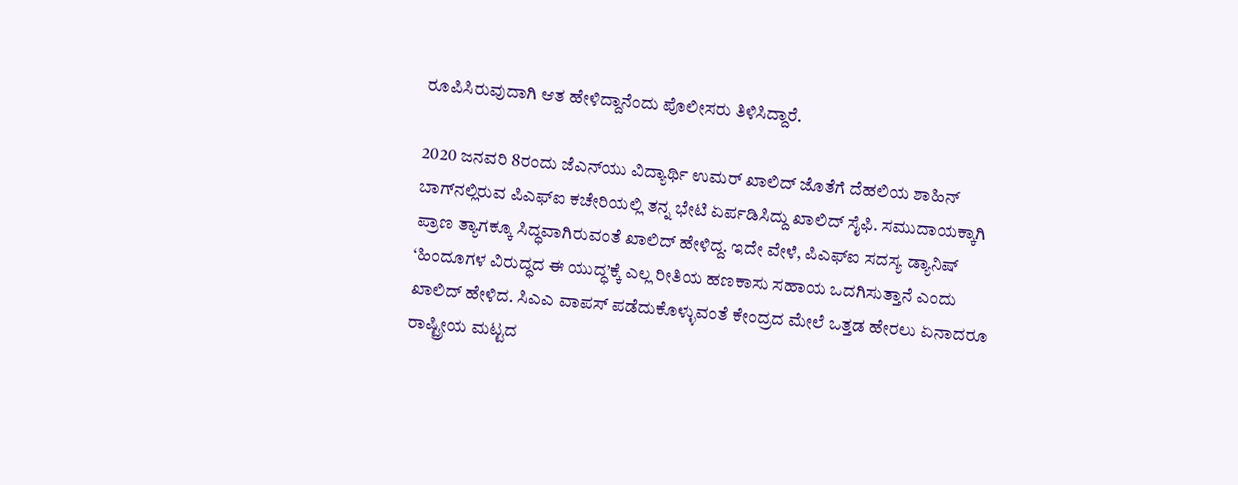ರೂಪಿಸಿರುವುದಾಗಿ ಆತ ಹೇಳಿದ್ದಾನೆಂದು ಪೊಲೀಸರು ತಿಳಿಸಿದ್ದಾರೆ.

2020 ಜನವರಿ 8ರಂದು ಜೆಎನ್‌ಯು ವಿದ್ಯಾರ್ಥಿ ಉಮರ್ ಖಾಲಿದ್ ಜೊತೆಗೆ ದೆಹಲಿಯ ಶಾಹಿನ್ ಬಾಗ್‌ನಲ್ಲಿರುವ ಪಿಎಫ್ಐ ಕಚೇರಿಯಲ್ಲಿ ತನ್ನ ಭೇಟಿ ಏರ್ಪಡಿಸಿದ್ದು ಖಾಲಿದ್ ಸೈಫಿ. ಸಮುದಾಯಕ್ಕಾಗಿ ಪ್ರಾಣ ತ್ಯಾಗಕ್ಕೂ ಸಿದ್ಧವಾಗಿರುವಂತೆ ಖಾಲಿದ್ ಹೇಳಿದ್ದ. ಇದೇ ವೇಳೆ, ಪಿಎಫ್ಐ ಸದಸ್ಯ ಡ್ಯಾನಿಷ್ ‘ಹಿಂದೂಗಳ ವಿರುದ್ಧದ ಈ ಯುದ್ಧ’ಕ್ಕೆ ಎಲ್ಲ ರೀತಿಯ ಹಣಕಾಸು ಸಹಾಯ ಒದಗಿಸುತ್ತಾನೆ ಎಂದು ಖಾಲಿದ್ ಹೇಳಿದ. ಸಿಎಎ ವಾಪಸ್ ಪಡೆದುಕೊಳ್ಳುವಂತೆ ಕೇಂದ್ರದ ಮೇಲೆ ಒತ್ತಡ ಹೇರಲು ಏನಾದರೂ ರಾಷ್ಟ್ರೀಯ ಮಟ್ಟದ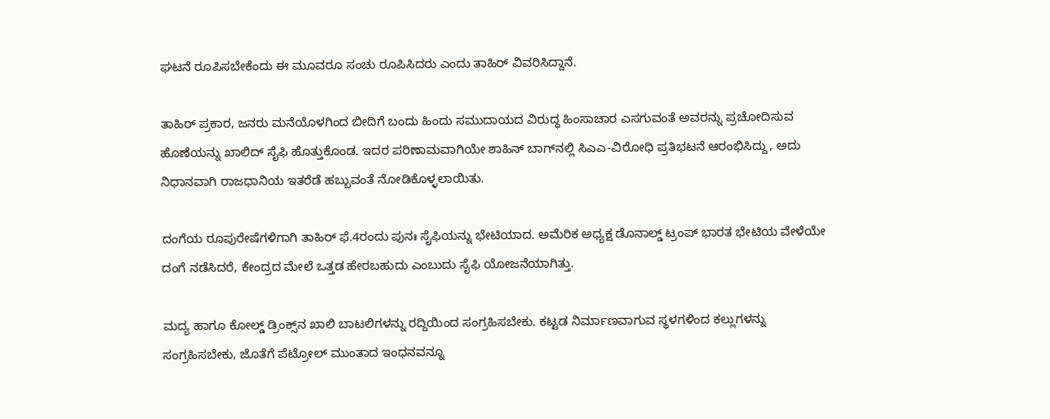ಘಟನೆ ರೂಪಿಸಬೇಕೆಂದು ಈ ಮೂವರೂ ಸಂಚು ರೂಪಿಸಿದರು ಎಂದು ತಾಹಿರ್ ವಿವರಿಸಿದ್ದಾನೆ.

ತಾಹಿರ್ ಪ್ರಕಾರ, ಜನರು ಮನೆಯೊಳಗಿಂದ ಬೀದಿಗೆ ಬಂದು ಹಿಂದು ಸಮುದಾಯದ ವಿರುದ್ಧ ಹಿಂಸಾಚಾರ ಎಸಗುವಂತೆ ಅವರನ್ನು ಪ್ರಚೋದಿಸುವ ಹೊಣೆಯನ್ನು ಖಾಲಿದ್ ಸೈಫಿ ಹೊತ್ತುಕೊಂಡ. ಇದರ ಪರಿಣಾಮವಾಗಿಯೇ ಶಾಹಿನ್ ಬಾಗ್‌ನಲ್ಲಿ ಸಿಎಎ-ವಿರೋಧಿ ಪ್ರತಿಭಟನೆ ಆರಂಭಿಸಿದ್ದು, ಅದು ನಿಧಾನವಾಗಿ ರಾಜಧಾನಿಯ ಇತರೆಡೆ ಹಬ್ಬುವಂತೆ ನೋಡಿಕೊಳ್ಳಲಾಯಿತು.

ದಂಗೆಯ ರೂಪುರೇಷೆಗಳಿಗಾಗಿ ತಾಹಿರ್ ಫೆ.4ರಂದು ಪುನಃ ಸೈಫಿಯನ್ನು ಭೇಟಿಯಾದ. ಅಮೆರಿಕ ಅಧ್ಯಕ್ಷ ಡೊನಾಲ್ಡ್ ಟ್ರಂಪ್ ಭಾರತ ಭೇಟಿಯ ವೇಳೆಯೇ ದಂಗೆ ನಡೆಸಿದರೆ, ಕೇಂದ್ರದ ಮೇಲೆ ಒತ್ತಡ ಹೇರಬಹುದು ಎಂಬುದು ಸೈಫಿ ಯೋಜನೆಯಾಗಿತ್ತು.

ಮದ್ಯ ಹಾಗೂ ಕೋಲ್ಡ್ ಡ್ರಿಂಕ್ಸ್‌ನ ಖಾಲಿ ಬಾಟಲಿಗಳನ್ನು ರದ್ದಿಯಿಂದ ಸಂಗ್ರಹಿಸಬೇಕು. ಕಟ್ಟಡ ನಿರ್ಮಾಣವಾಗುವ ಸ್ಥಳಗಳಿಂದ ಕಲ್ಲುಗಳನ್ನು ಸಂಗ್ರಹಿಸಬೇಕು, ಜೊತೆಗೆ ಪೆಟ್ರೋಲ್ ಮುಂತಾದ ಇಂಧನವನ್ನೂ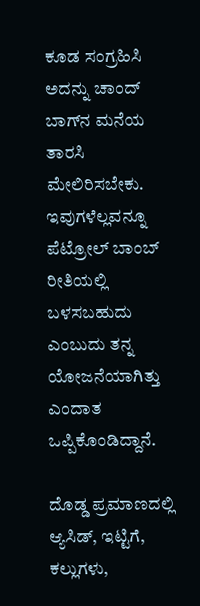ಕೂಡ ಸಂಗ್ರಹಿಸಿ ಅದನ್ನು ಚಾಂದ್ ಬಾಗ್‌ನ ಮನೆಯ ತಾರಸಿ ಮೇಲಿರಿಸಬೇಕು. ಇವುಗಳೆಲ್ಲವನ್ನೂ ಪೆಟ್ರೋಲ್ ಬಾಂಬ್ ರೀತಿಯಲ್ಲಿ ಬಳಸಬಹುದು ಎಂಬುದು ತನ್ನ ಯೋಜನೆಯಾಗಿತ್ತು ಎಂದಾತ ಒಪ್ಪಿಕೊಂಡಿದ್ದಾನೆ.

ದೊಡ್ಡ ಪ್ರಮಾಣದಲ್ಲಿ ಆ್ಯಸಿಡ್, ಇಟ್ಟಿಗೆ, ಕಲ್ಲುಗಳು,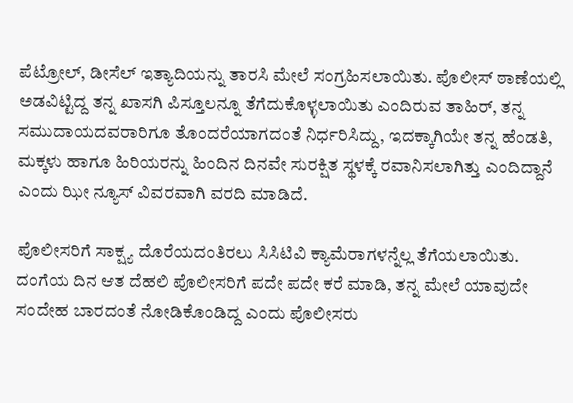ಪೆಟ್ರೋಲ್, ಡೀಸೆಲ್ ಇತ್ಯಾದಿಯನ್ನು ತಾರಸಿ ಮೇಲೆ ಸಂಗ್ರಹಿಸಲಾಯಿತು. ಪೊಲೀಸ್ ಠಾಣೆಯಲ್ಲಿ ಅಡವಿಟ್ಟಿದ್ದ ತನ್ನ ಖಾಸಗಿ ಪಿಸ್ತೂಲನ್ನೂ ತೆಗೆದುಕೊಳ್ಳಲಾಯಿತು ಎಂದಿರುವ ತಾಹಿರ್, ತನ್ನ ಸಮುದಾಯದವರಾರಿಗೂ ತೊಂದರೆಯಾಗದಂತೆ ನಿರ್ಧರಿಸಿದ್ದು, ಇದಕ್ಕಾಗಿಯೇ ತನ್ನ ಹೆಂಡತಿ, ಮಕ್ಕಳು ಹಾಗೂ ಹಿರಿಯರನ್ನು ಹಿಂದಿನ ದಿನವೇ ಸುರಕ್ಷಿತ ಸ್ಥಳಕ್ಕೆ ರವಾನಿಸಲಾಗಿತ್ತು ಎಂದಿದ್ದಾನೆ ಎಂದು ಝೀ ನ್ಯೂಸ್ ವಿವರವಾಗಿ ವರದಿ ಮಾಡಿದೆ.

ಪೊಲೀಸರಿಗೆ ಸಾಕ್ಷ್ಯ ದೊರೆಯದಂತಿರಲು ಸಿಸಿಟಿವಿ ಕ್ಯಾಮೆರಾಗಳನ್ನೆಲ್ಲ ತೆಗೆಯಲಾಯಿತು. ದಂಗೆಯ ದಿನ ಆತ ದೆಹಲಿ ಪೊಲೀಸರಿಗೆ ಪದೇ ಪದೇ ಕರೆ ಮಾಡಿ, ತನ್ನ ಮೇಲೆ ಯಾವುದೇ ಸಂದೇಹ ಬಾರದಂತೆ ನೋಡಿಕೊಂಡಿದ್ದ ಎಂದು ಪೊಲೀಸರು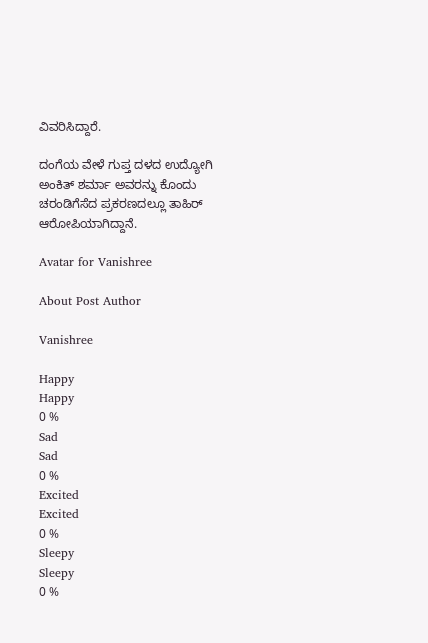ವಿವರಿಸಿದ್ದಾರೆ.

ದಂಗೆಯ ವೇಳೆ ಗುಪ್ತ ದಳದ ಉದ್ಯೋಗಿ ಅಂಕಿತ್ ಶರ್ಮಾ ಅವರನ್ನು ಕೊಂದು ಚರಂಡಿಗೆಸೆದ ಪ್ರಕರಣದಲ್ಲೂ ತಾಹಿರ್ ಆರೋಪಿಯಾಗಿದ್ದಾನೆ.

Avatar for Vanishree

About Post Author

Vanishree

Happy
Happy
0 %
Sad
Sad
0 %
Excited
Excited
0 %
Sleepy
Sleepy
0 %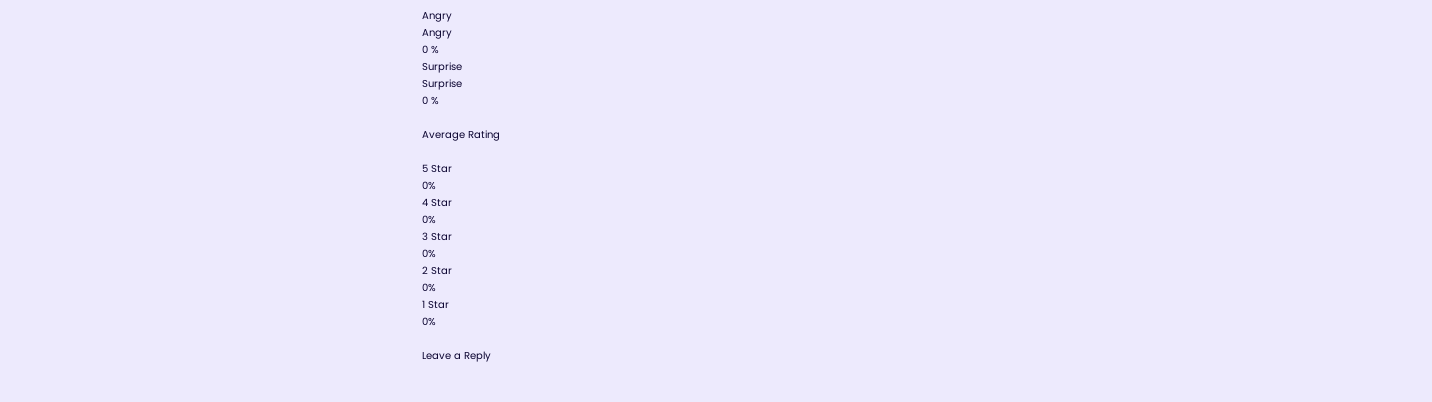Angry
Angry
0 %
Surprise
Surprise
0 %

Average Rating

5 Star
0%
4 Star
0%
3 Star
0%
2 Star
0%
1 Star
0%

Leave a Reply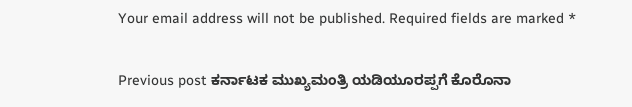Your email address will not be published. Required fields are marked *

Previous post ಕರ್ನಾಟಕ ಮುಖ್ಯಮಂತ್ರಿ ಯಡಿಯೂರಪ್ಪಗೆ ಕೊರೊನಾ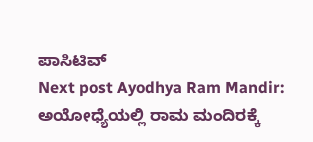ಪಾಸಿಟಿವ್
Next post Ayodhya Ram Mandir: ಅಯೋಧ್ಯೆಯಲ್ಲಿ ರಾಮ ಮಂದಿರಕ್ಕೆ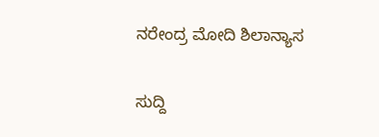ನರೇಂದ್ರ ಮೋದಿ ಶಿಲಾನ್ಯಾಸ

ಸುದ್ದಿ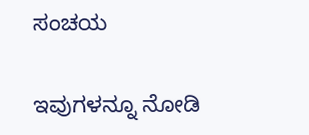ಸಂಚಯ

ಇವುಗಳನ್ನೂ ನೋಡಿ